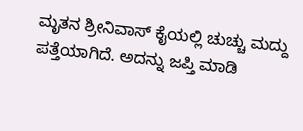ಮೃತನ ಶ್ರೀನಿವಾಸ್ ಕೈಯಲ್ಲಿ ಚುಚ್ಚು ಮದ್ದು ಪತ್ತೆಯಾಗಿದೆ. ಅದನ್ನು ಜಪ್ತಿ ಮಾಡಿ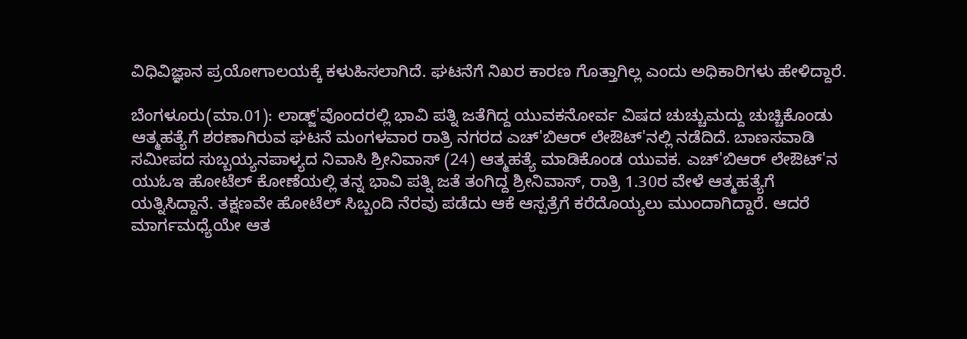ವಿಧಿವಿಜ್ಞಾನ ಪ್ರಯೋಗಾಲಯಕ್ಕೆ ಕಳುಹಿಸಲಾಗಿದೆ. ಘಟನೆಗೆ ನಿಖರ ಕಾರಣ ಗೊತ್ತಾಗಿಲ್ಲ ಎಂದು ಅಧಿಕಾರಿಗಳು ಹೇಳಿದ್ದಾರೆ.

ಬೆಂಗಳೂರು(ಮಾ.01): ಲಾಡ್ಜ್‌'ವೊಂದರಲ್ಲಿ ಭಾವಿ ಪತ್ನಿ ಜತೆಗಿದ್ದ ಯುವಕನೋರ್ವ ವಿಷದ ಚುಚ್ಚುಮದ್ದು ಚುಚ್ಚಿಕೊಂಡು ಆತ್ಮಹತ್ಯೆಗೆ ಶರಣಾಗಿರುವ ಘಟನೆ ಮಂಗಳವಾರ ರಾತ್ರಿ ನಗರದ ಎಚ್'ಬಿಆರ್ ಲೇಔಟ್‌'ನಲ್ಲಿ ನಡೆದಿದೆ. ಬಾಣಸವಾಡಿ ಸಮೀಪದ ಸುಬ್ಬಯ್ಯನಪಾಳ್ಯದ ನಿವಾಸಿ ಶ್ರೀನಿವಾಸ್ (24) ಆತ್ಮಹತ್ಯೆ ಮಾಡಿಕೊಂಡ ಯುವಕ. ಎಚ್‌'ಬಿಆರ್ ಲೇಔಟ್‌'ನ ಯುಓಇ ಹೋಟೆಲ್ ಕೋಣೆಯಲ್ಲಿ ತನ್ನ ಭಾವಿ ಪತ್ನಿ ಜತೆ ತಂಗಿದ್ದ ಶ್ರೀನಿವಾಸ್, ರಾತ್ರಿ 1.30ರ ವೇಳೆ ಆತ್ಮಹತ್ಯೆಗೆ ಯತ್ನಿಸಿದ್ದಾನೆ. ತಕ್ಷಣವೇ ಹೋಟೆಲ್ ಸಿಬ್ಬಂದಿ ನೆರವು ಪಡೆದು ಆಕೆ ಆಸ್ಪತ್ರೆಗೆ ಕರೆದೊಯ್ಯಲು ಮುಂದಾಗಿದ್ದಾರೆ. ಆದರೆ ಮಾರ್ಗಮಧ್ಯೆಯೇ ಆತ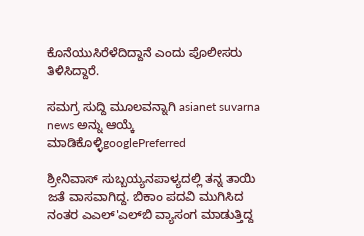ಕೊನೆಯುಸಿರೆಳೆದಿದ್ದಾನೆ ಎಂದು ಪೊಲೀಸರು ತಿಳಿಸಿದ್ದಾರೆ.

ಸಮಗ್ರ ಸುದ್ದಿ ಮೂಲವನ್ನಾಗಿ asianet suvarna news ಅನ್ನು ಆಯ್ಕೆ ಮಾಡಿಕೊಳ್ಳಿgooglePreferred

ಶ್ರೀನಿವಾಸ್ ಸುಬ್ಬಯ್ಯನಪಾಳ್ಯದಲ್ಲಿ ತನ್ನ ತಾಯಿ ಜತೆ ವಾಸವಾಗಿದ್ದ. ಬಿಕಾಂ ಪದವಿ ಮುಗಿಸಿದ ನಂತರ ಎಎಲ್‌'ಎಲ್‌ಬಿ ವ್ಯಾಸಂಗ ಮಾಡುತ್ತಿದ್ದ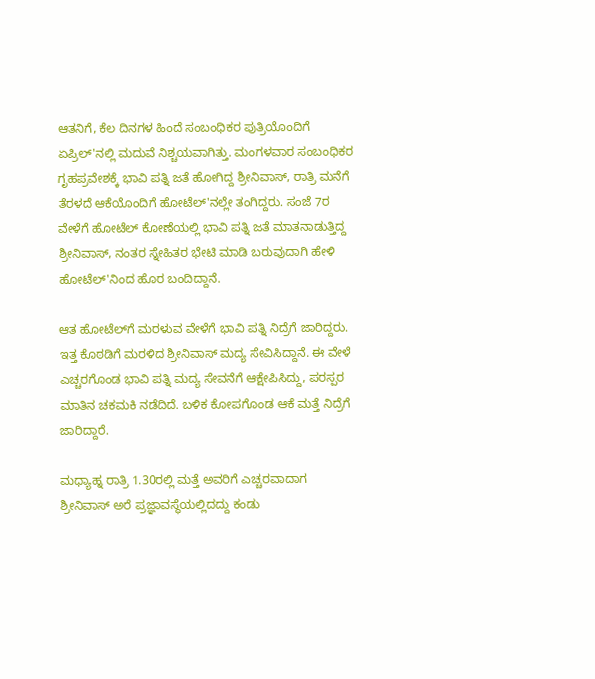ಆತನಿಗೆ, ಕೆಲ ದಿನಗಳ ಹಿಂದೆ ಸಂಬಂಧಿಕರ ಪುತ್ರಿಯೊಂದಿಗೆ ಏಪ್ರಿಲ್‌'ನಲ್ಲಿ ಮದುವೆ ನಿಶ್ಚಯವಾಗಿತ್ತು. ಮಂಗಳವಾರ ಸಂಬಂಧಿಕರ ಗೃಹಪ್ರವೇಶಕ್ಕೆ ಭಾವಿ ಪತ್ನಿ ಜತೆ ಹೋಗಿದ್ದ ಶ್ರೀನಿವಾಸ್, ರಾತ್ರಿ ಮನೆಗೆ ತೆರಳದೆ ಆಕೆಯೊಂದಿಗೆ ಹೋಟೆಲ್‌'ನಲ್ಲೇ ತಂಗಿದ್ದರು. ಸಂಜೆ 7ರ ವೇಳೆಗೆ ಹೋಟೆಲ್ ಕೋಣೆಯಲ್ಲಿ ಭಾವಿ ಪತ್ನಿ ಜತೆ ಮಾತನಾಡುತ್ತಿದ್ದ ಶ್ರೀನಿವಾಸ್, ನಂತರ ಸ್ನೇಹಿತರ ಭೇಟಿ ಮಾಡಿ ಬರುವುದಾಗಿ ಹೇಳಿ ಹೋಟೆಲ್‌'ನಿಂದ ಹೊರ ಬಂದಿದ್ದಾನೆ.

ಆತ ಹೋಟೆಲ್‌ಗೆ ಮರಳುವ ವೇಳೆಗೆ ಭಾವಿ ಪತ್ನಿ ನಿದ್ರೆಗೆ ಜಾರಿದ್ದರು. ಇತ್ತ ಕೊಠಡಿಗೆ ಮರಳಿದ ಶ್ರೀನಿವಾಸ್ ಮದ್ಯ ಸೇವಿಸಿದ್ದಾನೆ. ಈ ವೇಳೆ ಎಚ್ಚರಗೊಂಡ ಭಾವಿ ಪತ್ನಿ ಮದ್ಯ ಸೇವನೆಗೆ ಆಕ್ಷೇಪಿಸಿದ್ದು, ಪರಸ್ಪರ ಮಾತಿನ ಚಕಮಕಿ ನಡೆದಿದೆ. ಬಳಿಕ ಕೋಪಗೊಂಡ ಆಕೆ ಮತ್ತೆ ನಿದ್ರೆಗೆ ಜಾರಿದ್ದಾರೆ.

ಮಧ್ಯಾಹ್ನ ರಾತ್ರಿ 1.30ರಲ್ಲಿ ಮತ್ತೆ ಅವರಿಗೆ ಎಚ್ಚರವಾದಾಗ ಶ್ರೀನಿವಾಸ್ ಅರೆ ಪ್ರಜ್ಞಾವಸ್ಥೆಯಲ್ಲಿದದ್ದು ಕಂಡು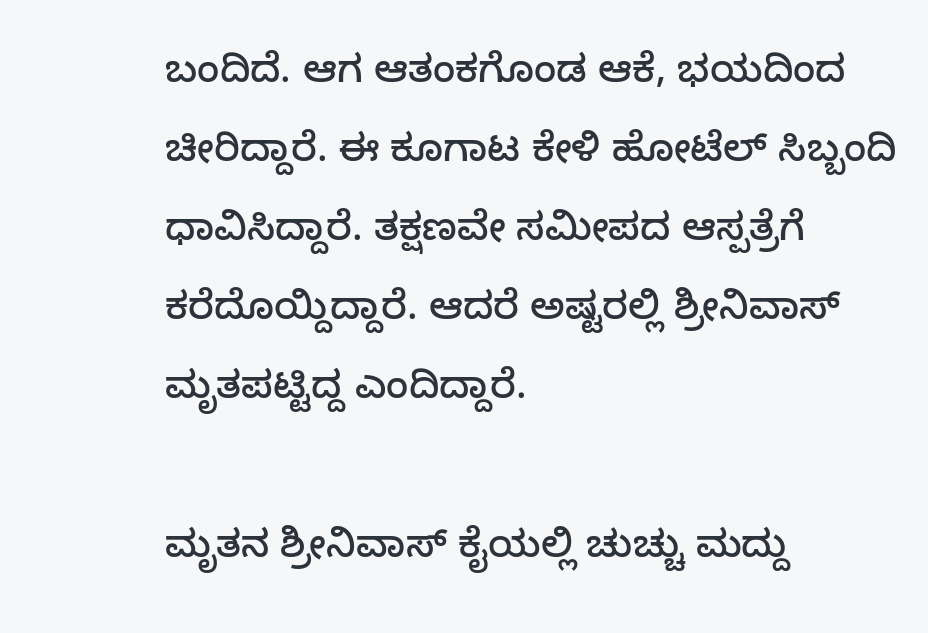ಬಂದಿದೆ. ಆಗ ಆತಂಕಗೊಂಡ ಆಕೆ, ಭಯದಿಂದ ಚೀರಿದ್ದಾರೆ. ಈ ಕೂಗಾಟ ಕೇಳಿ ಹೋಟೆಲ್ ಸಿಬ್ಬಂದಿ ಧಾವಿಸಿದ್ದಾರೆ. ತಕ್ಷಣವೇ ಸಮೀಪದ ಆಸ್ಪತ್ರೆಗೆ ಕರೆದೊಯ್ದಿದ್ದಾರೆ. ಆದರೆ ಅಷ್ಟರಲ್ಲಿ ಶ್ರೀನಿವಾಸ್ ಮೃತಪಟ್ಟಿದ್ದ ಎಂದಿದ್ದಾರೆ.

ಮೃತನ ಶ್ರೀನಿವಾಸ್ ಕೈಯಲ್ಲಿ ಚುಚ್ಚು ಮದ್ದು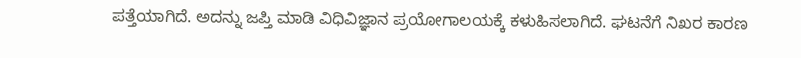ಪತ್ತೆಯಾಗಿದೆ. ಅದನ್ನು ಜಪ್ತಿ ಮಾಡಿ ವಿಧಿವಿಜ್ಞಾನ ಪ್ರಯೋಗಾಲಯಕ್ಕೆ ಕಳುಹಿಸಲಾಗಿದೆ. ಘಟನೆಗೆ ನಿಖರ ಕಾರಣ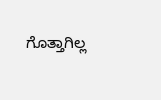ಗೊತ್ತಾಗಿಲ್ಲ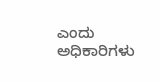ಎಂದು ಅಧಿಕಾರಿಗಳು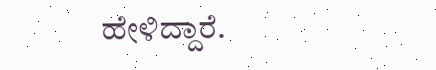ಹೇಳಿದ್ದಾರೆ.